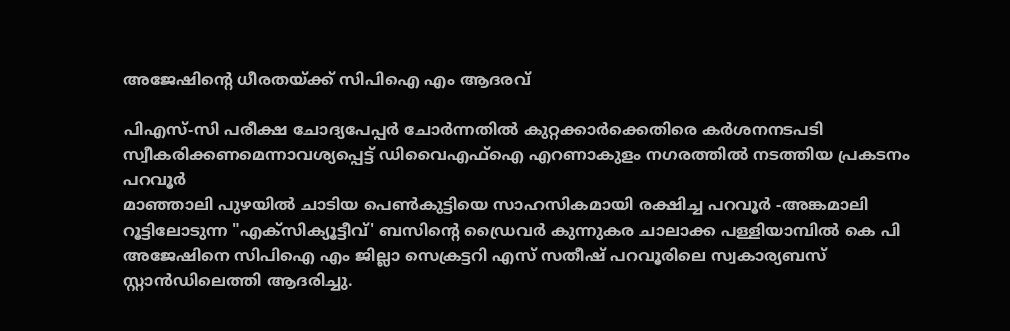അജേഷിന്റെ ധീരതയ്ക്ക് സിപിഐ എം ആദരവ്

പിഎസ്-സി പരീക്ഷ ചോദ്യപേപ്പർ ചോർന്നതിൽ കുറ്റക്കാർക്കെതിരെ കർശനനടപടി സ്വീകരിക്കണമെന്നാവശ്യപ്പെട്ട് ഡിവൈഎഫ്ഐ എറണാകുളം നഗരത്തിൽ നടത്തിയ പ്രകടനം
പറവൂർ
മാഞ്ഞാലി പുഴയിൽ ചാടിയ പെൺകുട്ടിയെ സാഹസികമായി രക്ഷിച്ച പറവൂർ -അങ്കമാലി റൂട്ടിലോടുന്ന "എക്സിക്യൂട്ടീവ്' ബസിന്റെ ഡ്രൈവർ കുന്നുകര ചാലാക്ക പള്ളിയാമ്പിൽ കെ പി അജേഷിനെ സിപിഐ എം ജില്ലാ സെക്രട്ടറി എസ് സതീഷ് പറവൂരിലെ സ്വകാര്യബസ് സ്റ്റാൻഡിലെത്തി ആദരിച്ചു.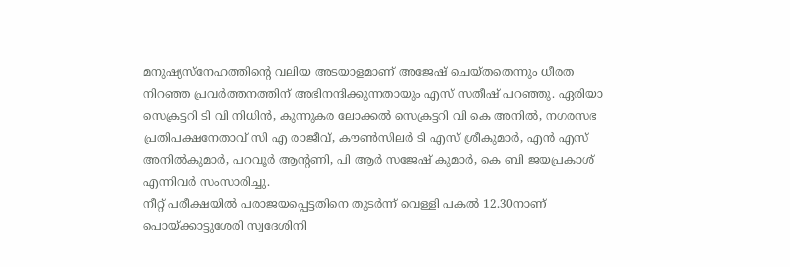മനുഷ്യസ്നേഹത്തിന്റെ വലിയ അടയാളമാണ് അജേഷ് ചെയ്തതെന്നും ധീരത നിറഞ്ഞ പ്രവർത്തനത്തിന് അഭിനന്ദിക്കുന്നതായും എസ് സതീഷ് പറഞ്ഞു. ഏരിയാ സെക്രട്ടറി ടി വി നിധിൻ, കുന്നുകര ലോക്കൽ സെക്രട്ടറി വി കെ അനിൽ, നഗരസഭ പ്രതിപക്ഷനേതാവ് സി എ രാജീവ്, കൗൺസിലർ ടി എസ് ശ്രീകുമാർ, എൻ എസ് അനിൽകുമാർ, പറവൂർ ആന്റണി, പി ആർ സജേഷ് കുമാർ, കെ ബി ജയപ്രകാശ് എന്നിവർ സംസാരിച്ചു.
നീറ്റ് പരീക്ഷയിൽ പരാജയപ്പെട്ടതിനെ തുടർന്ന് വെള്ളി പകൽ 12.30നാണ് പൊയ്ക്കാട്ടുശേരി സ്വദേശിനി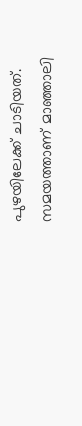പുഴയിലേക്ക് ചാടിയത്. സമയത്താണ് മാഞ്ഞാലി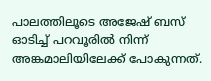പാലത്തിലൂടെ അജേഷ് ബസ് ഓടിച്ച് പറവൂരിൽ നിന്ന് അങ്കമാലിയിലേക്ക് പോകുന്നത്.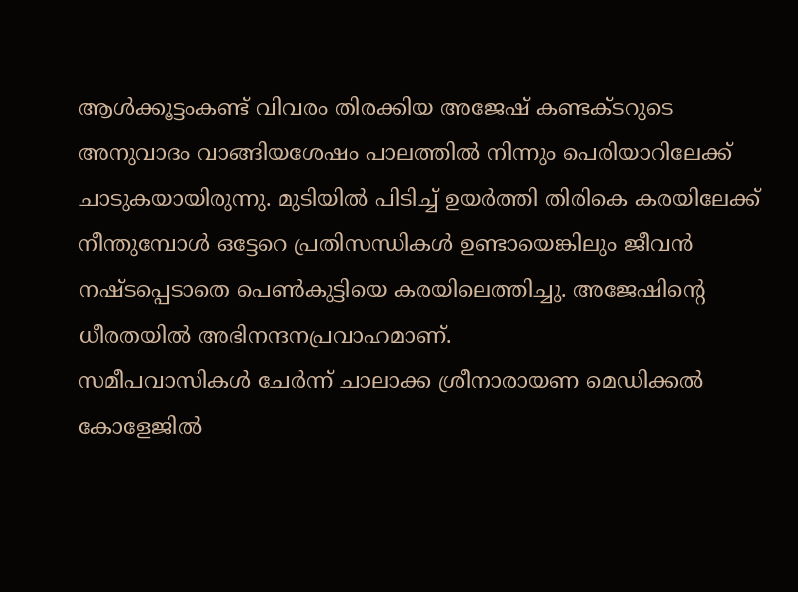ആൾക്കൂട്ടംകണ്ട് വിവരം തിരക്കിയ അജേഷ് കണ്ടക്ടറുടെ അനുവാദം വാങ്ങിയശേഷം പാലത്തിൽ നിന്നും പെരിയാറിലേക്ക് ചാടുകയായിരുന്നു. മുടിയിൽ പിടിച്ച് ഉയർത്തി തിരികെ കരയിലേക്ക് നീന്തുമ്പോൾ ഒട്ടേറെ പ്രതിസന്ധികൾ ഉണ്ടായെങ്കിലും ജീവൻ നഷ്ടപ്പെടാതെ പെൺകുട്ടിയെ കരയിലെത്തിച്ചു. അജേഷിന്റെ ധീരതയിൽ അഭിനന്ദനപ്രവാഹമാണ്.
സമീപവാസികൾ ചേർന്ന് ചാലാക്ക ശ്രീനാരായണ മെഡിക്കൽ കോളേജിൽ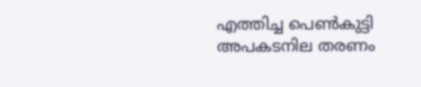എത്തിച്ച പെൺകുട്ടി അപകടനില തരണം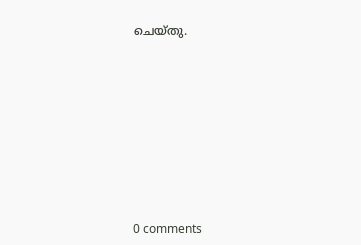ചെയ്തു.









0 comments